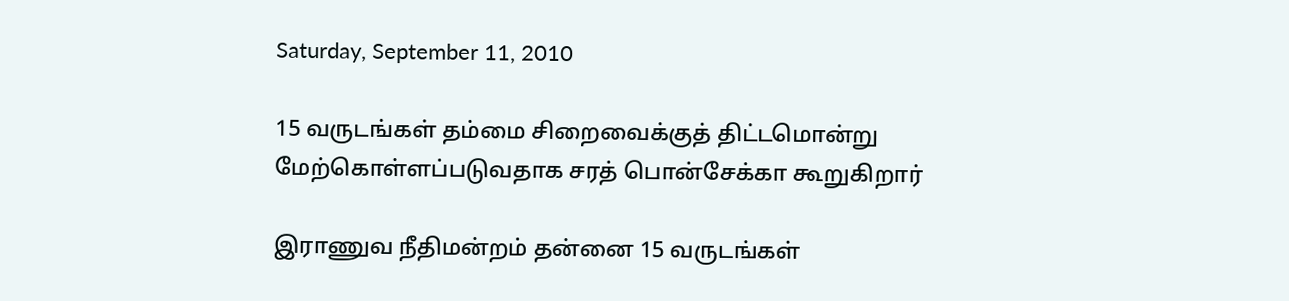Saturday, September 11, 2010

15 வருடங்கள் தம்மை சிறைவைக்குத் திட்டமொன்று மேற்கொள்ளப்படுவதாக சரத் பொன்சேக்கா கூறுகிறார்

இராணுவ நீதிமன்றம் தன்னை 15 வருடங்கள்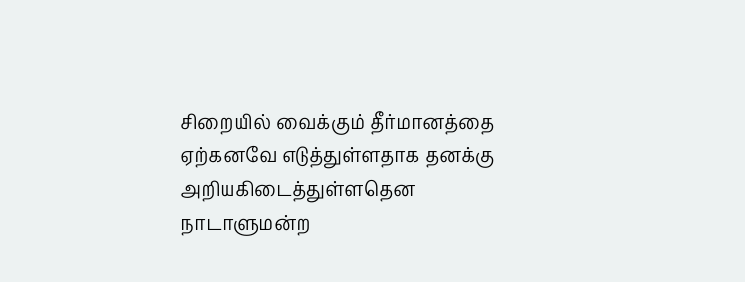சிறையில் வைக்கும் தீர்மானத்தை ஏற்கனவே எடுத்துள்ளதாக தனக்கு அறியகிடைத்துள்ளதென நாடாளுமன்ற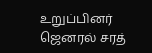உறுப்பினர் ஜெனரல் சரத்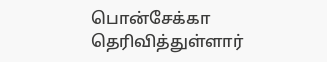பொன்சேக்கா தெரிவித்துள்ளார்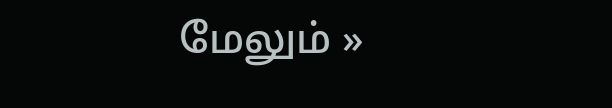மேலும் »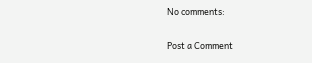No comments:

Post a Comment